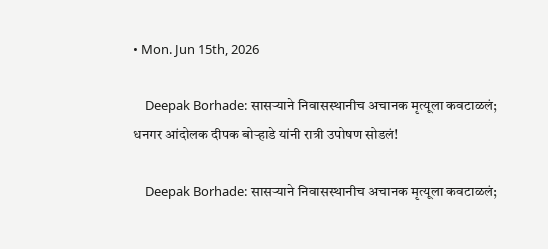• Mon. Jun 15th, 2026

    Deepak Borhade: सासऱ्याने निवासस्थानीच अचानक मृत्यूला कवटाळलं; धनगर आंदोलक दीपक बोऱ्हाडे यांनी रात्री उपोषण सोडलं!

    Deepak Borhade: सासऱ्याने निवासस्थानीच अचानक मृत्यूला कवटाळलं;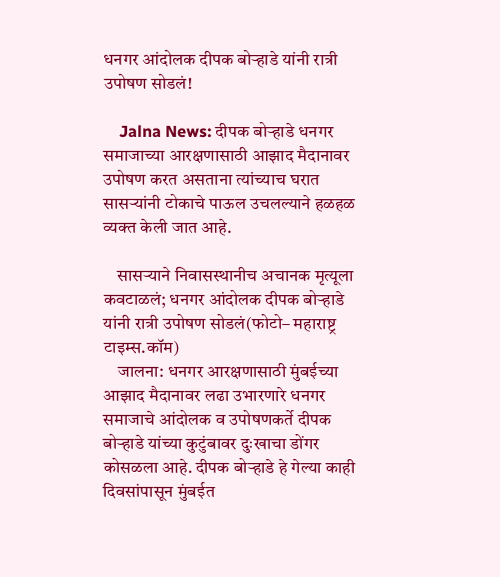धनगर आंदोलक दीपक बोऱ्हाडे यांनी रात्री उपोषण सोडलं!

    Jalna News: दीपक बोऱ्हाडे धनगर समाजाच्या आरक्षणासाठी आझाद मैदानावर उपोषण करत असताना त्यांच्याच घरात सासऱ्यांनी टोकाचे पाऊल उचलल्याने हळहळ व्यक्त केली जात आहे.

    सासऱ्याने निवासस्थानीच अचानक मृत्यूला कवटाळलं; धनगर आंदोलक दीपक बोऱ्हाडे यांनी रात्री उपोषण सोडलं(फोटो– महाराष्ट्र टाइम्स.कॉम)
    जालना: धनगर आरक्षणासाठी मुंबईच्या आझाद मैदानावर लढा उभारणारे धनगर समाजाचे आंदोलक व उपोषणकर्ते दीपक बोऱ्हाडे यांच्या कुटुंबावर दुःखाचा डोंगर कोसळला आहे. दीपक बोऱ्हाडे हे गेल्या काही दिवसांपासून मुंबईत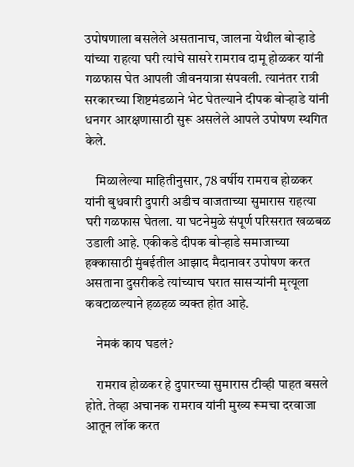उपोषणाला बसलेले असतानाच, जालना येथील बोऱ्हाडे यांच्या राहत्या घरी त्यांचे सासरे रामराव दामू होळकर यांनी गळफास घेत आपली जीवनयात्रा संपवली. त्यानंतर रात्री सरकारच्या शिष्टमंडळाने भेट घेतल्याने दीपक बोऱ्हाडे यांनी धनगर आरक्षणासाठी सुरू असलेले आपले उपोषण स्थगित केले.

    मिळालेल्या माहितीनुसार, 78 वर्षीय रामराव होळकर यांनी बुधवारी दुपारी अडीच वाजताच्या सुमारास राहत्या घरी गळफास घेतला. या घटनेमुळे संपूर्ण परिसरात खळबळ उडाली आहे. एकीकडे दीपक बोऱ्हाडे समाजाच्या हक्कासाठी मुंबईतील आझाद मैदानावर उपोषण करत असताना दुसरीकडे त्यांच्याच घरात सासऱ्यांनी मृत्यूला कवटाळल्याने हळहळ व्यक्त होत आहे.

    नेमकं काय घडलं?

    रामराव होळकर हे दुपारच्या सुमारास टीव्ही पाहत बसले होते. तेव्हा अचानक रामराव यांनी मुख्य रूमचा दरवाजा आतून लॉक करत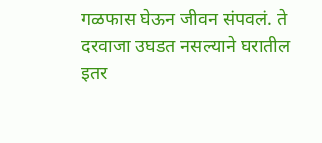गळफास घेऊन जीवन संपवलं. ते दरवाजा उघडत नसल्याने घरातील इतर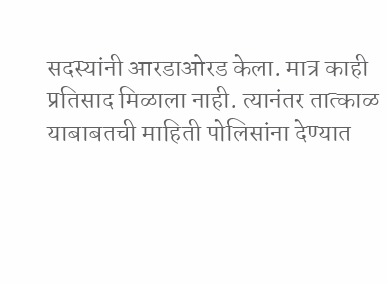सदस्यांनी आरडाओरड केला. मात्र काही प्रतिसाद मिळाला नाही. त्यानंतर तात्काळ याबाबतची माहिती पोलिसांना देण्यात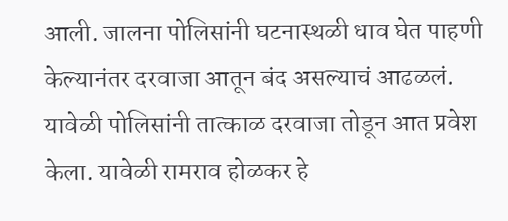आली. जालना पोलिसांनी घटनास्थळी धाव घेत पाहणी केल्यानंतर दरवाजा आतून बंद असल्याचं आढळलं. यावेळी पोलिसांनी तात्काळ दरवाजा तोडून आत प्रवेश केला. यावेळी रामराव होळकर हे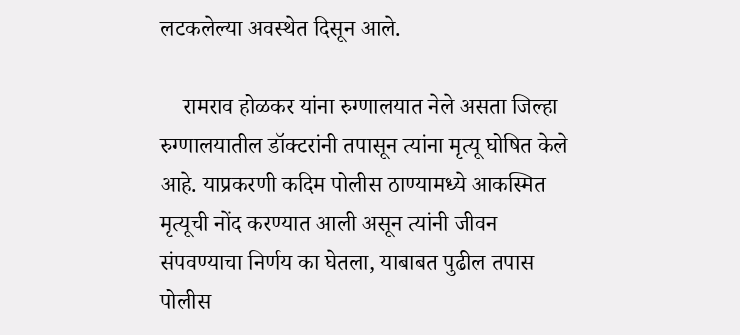लटकलेल्या अवस्थेत दिसून आले.

    रामराव होळकर यांना रुग्णालयात नेले असता जिल्हा रुग्णालयातील डॉक्टरांनी तपासून त्यांना मृत्यू घोषित केले आहे. याप्रकरणी कदिम पोलीस ठाण्यामध्ये आकस्मित मृत्यूची नोंद करण्यात आली असून त्यांनी जीवन संपवण्याचा निर्णय का घेतला, याबाबत पुढील तपास पोलीस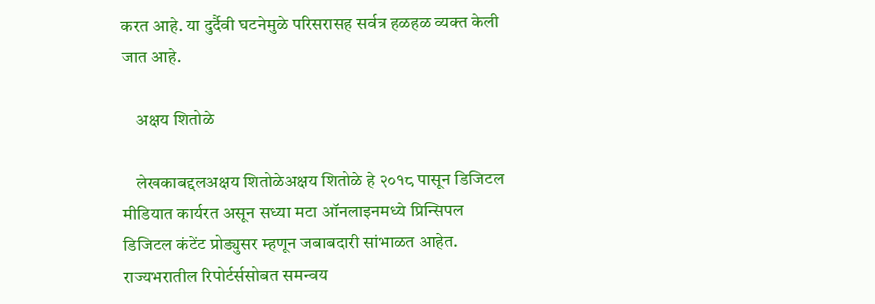करत आहे. या दुर्दैवी घटनेमुळे परिसरासह सर्वत्र हळहळ व्यक्त केली जात आहे.

    अक्षय शितोळे

    लेखकाबद्दलअक्षय शितोळेअक्षय शितोळे हे २०१८ पासून डिजिटल मीडियात कार्यरत असून सध्या मटा ऑनलाइनमध्ये प्रिन्सिपल डिजिटल कंटेंट प्रोड्युसर म्हणून जबाबदारी सांभाळत आहेत. राज्यभरातील रिपोर्टर्ससोबत समन्वय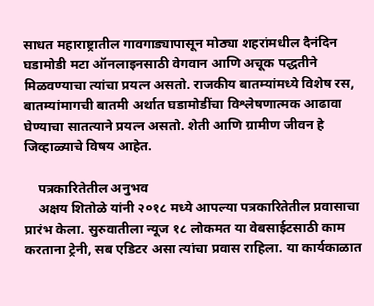साधत महाराष्ट्रातील गावगाड्यापासून मोठ्या शहरांमधील दैनंदिन घडामोडी मटा ऑनलाइनसाठी वेगवान आणि अचूक पद्धतीने मिळवण्याचा त्यांचा प्रयत्न असतो. राजकीय बातम्यांमध्ये विशेष रस, बातम्यांमागची बातमी अर्थात घडामोडींचा विश्लेषणात्मक आढावा घेण्याचा सातत्याने प्रयत्न असतो. शेती आणि ग्रामीण जीवन हे जिव्हाळ्याचे विषय आहेत.

    पत्रकारितेतील अनुभव
    अक्षय शितोळे यांनी २०१८ मध्ये आपल्या पत्रकारितेतील प्रवासाचा प्रारंभ केला. सुरुवातीला न्यूज १८ लोकमत या वेबसाईटसाठी काम करताना ट्रेनी, सब एडिटर असा त्यांचा प्रवास राहिला. या कार्यकाळात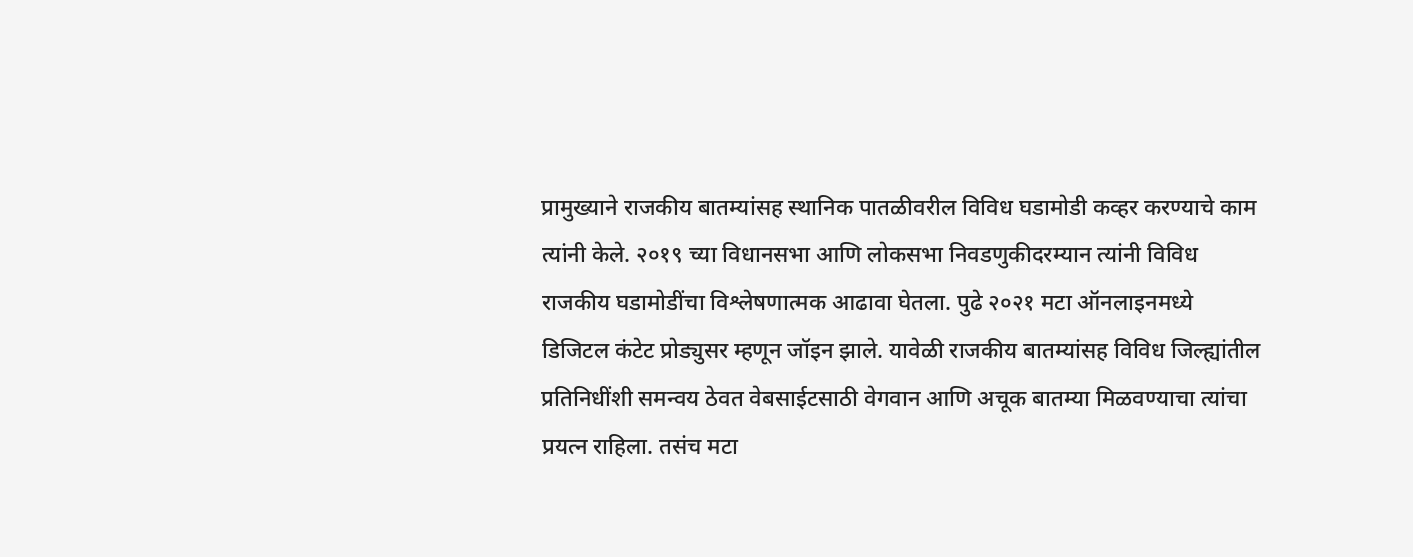प्रामुख्याने राजकीय बातम्यांसह स्थानिक पातळीवरील विविध घडामोडी कव्हर करण्याचे काम त्यांनी केले. २०१९ च्या विधानसभा आणि लोकसभा निवडणुकीदरम्यान त्यांनी विविध राजकीय घडामोडींचा विश्लेषणात्मक आढावा घेतला. पुढे २०२१ मटा ऑनलाइनमध्ये डिजिटल कंटेट प्रोड्युसर म्हणून जॉइन झाले. यावेळी राजकीय बातम्यांसह विविध जिल्ह्यांतील प्रतिनिधींशी समन्वय ठेवत वेबसाईटसाठी वेगवान आणि अचूक बातम्या मिळवण्याचा त्यांचा प्रयत्न राहिला. तसंच मटा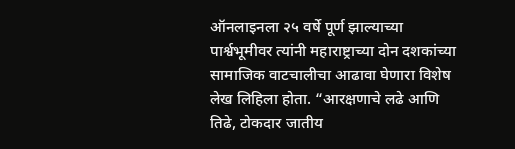ऑनलाइनला २५ वर्षे पूर्ण झाल्याच्या पार्श्वभूमीवर त्यांनी महाराष्ट्राच्या दोन दशकांच्या सामाजिक वाटचालीचा आढावा घेणारा विशेष लेख लिहिला होता. “आरक्षणाचे लढे आणि तिढे, टोकदार जातीय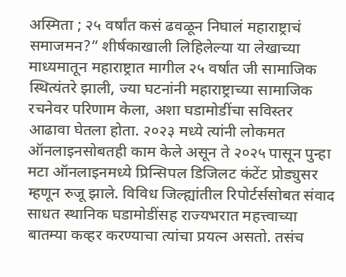अस्मिता ; २५ वर्षांत कसं ढवळून निघालं महाराष्ट्राचं समाजमन?” शीर्षकाखाली लिहिलेल्या या लेखाच्या माध्यमातून महाराष्ट्रात मागील २५ वर्षांत जी सामाजिक स्थित्यंतरे झाली, ज्या घटनांनी महाराष्ट्राच्या सामाजिक रचनेवर परिणाम केला, अशा घडामोडींचा सविस्तर आढावा घेतला होता. २०२३ मध्ये त्यांनी लोकमत ऑनलाइनसोबतही काम केले असून ते २०२५ पासून पुन्हा मटा ऑनलाइनमध्ये प्रिन्सिपल डिजिलट कंटेंट प्रोड्युसर म्हणून रुजू झाले. विविध जिल्ह्यांतील रिपोर्टर्ससोबत संवाद साधत स्थानिक घडामोडींसह राज्यभरात महत्त्वाच्या बातम्या कव्हर करण्याचा त्यांचा प्रयत्न असतो. तसंच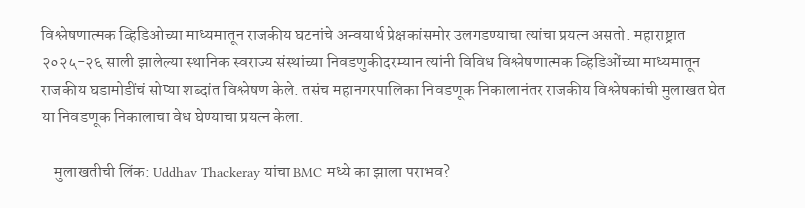विश्लेषणात्मक व्हिडिओच्या माध्यमातून राजकीय घटनांचे अन्वयार्थ प्रेक्षकांसमोर उलगडण्याचा त्यांचा प्रयत्न असतो. महाराष्ट्रात २०२५-२६ साली झालेल्या स्थानिक स्वराज्य संस्थांच्या निवडणुकीदरम्यान त्यांनी विविध विश्लेषणात्मक व्हिडिओंच्या माध्यमातून राजकीय घडामोडींचं सोप्या शब्दांत विश्लेषण केले. तसंच महानगरपालिका निवडणूक निकालानंतर राजकीय विश्लेषकांची मुलाखत घेत या निवडणूक निकालाचा वेध घेण्याचा प्रयत्न केला.

    मुलाखतीची लिंक: Uddhav Thackeray यांचा BMC मध्ये का झाला पराभव?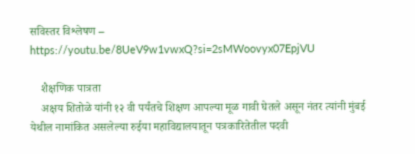सविस्तर विश्लेषण – https://youtu.be/8UeV9w1vwxQ?si=2sMWoovyx07EpjVU

    शैक्षणिक पात्रता
    अक्षय शितोळे यांनी १२ वी पर्यंतचे शिक्षण आपल्या मूळ गावी घेतले असून नंतर त्यांनी मुंबई येथील नामांकित असलेल्या रुईया महाविद्यालयातून पत्रकारितेतील पदवी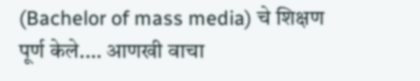(Bachelor of mass media) चे शिक्षण पूर्ण केले.… आणखी वाचा